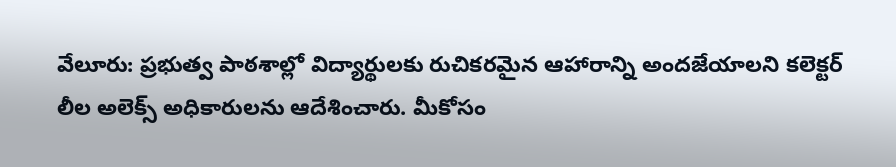వేలూరు: ప్రభుత్వ పాఠశాల్లో విద్యార్థులకు రుచికరమైన ఆహారాన్ని అందజేయాలని కలెక్టర్ లీల అలెక్స్ అధికారులను ఆదేశించారు. మీకోసం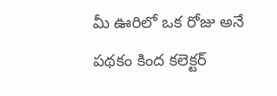మీ ఊరిలో ఒక రోజు అనే పథకం కింద కలెక్టర్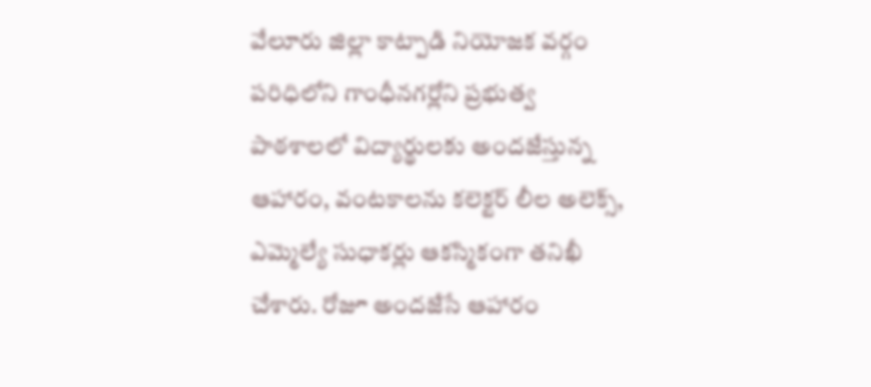వేలూరు జిల్లా కాట్పాడి నియోజక వర్గం పరిధిలోని గాంధీనగర్లోని ప్రభుత్వ పాఠశాలలో విద్యార్థులకు అందజేస్తున్న ఆహారం, వంటకాలను కలెక్టర్ లీల అలెక్స్, ఎమ్మెల్యే సుధాకర్లు ఆకస్మికంగా తనిఖీ చేశారు. రోజూ అందజేసే ఆహారం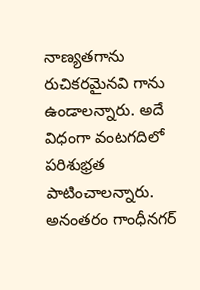నాణ్యతగాను రుచికరమైనవి గాను ఉండాలన్నారు. అదే విధంగా వంటగదిలో పరిశుభ్రత పాటించాలన్నారు. అనంతరం గాంధీనగర్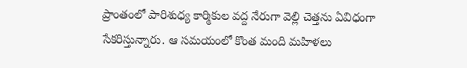ప్రాంతంలో పారిశుధ్య కార్మికుల వద్ద నేరుగా వెల్లి చెత్తను ఏవిధంగా సేకరిస్తున్నారు. ఆ సమయంలో కొంత మంది మహిళలు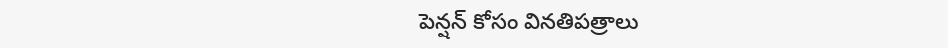పెన్షన్ కోసం వినతిపత్రాలు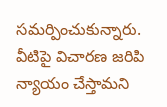సమర్పించుకున్నారు. వీటిపై విచారణ జరిపి న్యాయం చేస్తామని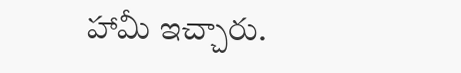హామీ ఇచ్చారు.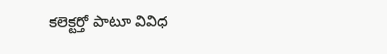కలెక్టర్తో పాటూ వివిధ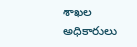శాఖల అధికారులు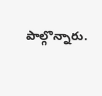పాల్గొన్నారు.